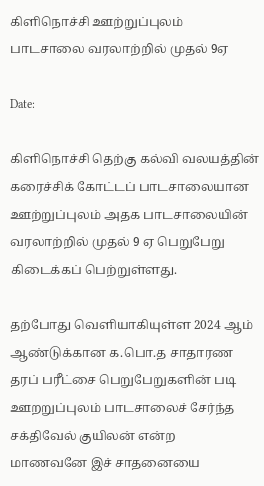கிளிநொச்சி ஊற்றுப்புலம் பாடசாலை வரலாற்றில் முதல் 9ஏ

Date:

கிளிநொச்சி தெற்கு கல்வி வலயத்தின் கரைச்சிக் கோட்டப் பாடசாலையான ஊற்றுப்புலம் அதக பாடசாலையின் வரலாற்றில் முதல் 9 ஏ பெறுபேறு கிடைக்கப் பெற்றுள்ளது.

தற்போது வெளியாகியுள்ள 2024 ஆம் ஆண்டுக்கான க.பொ.த சாதாரண தரப் பரீட்சை பெறுபேறுகளின் படி ஊறறுப்புலம் பாடசாலைச் சேர்ந்த சக்திவேல் குயிலன் என்ற
மாணவனே இச் சாதனையை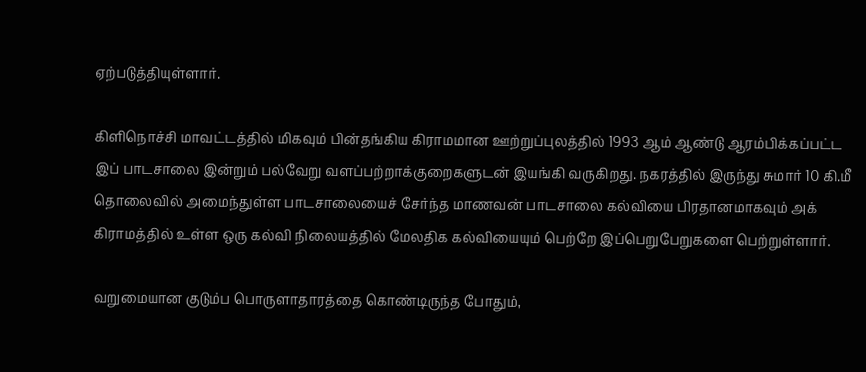ஏற்படுத்தியுள்ளார்.

கிளிநொச்சி மாவட்டத்தில் மிகவும் பின்தங்கிய கிராமமான ஊற்றுப்புலத்தில் 1993 ஆம் ஆண்டு ஆரம்பிக்கப்பட்ட இப் பாடசாலை இன்றும் பல்வேறு வளப்பற்றாக்குறைகளுடன் இயங்கி வருகிறது. நகரத்தில் இருந்து சுமார் 10 கி.மீ தொலைவில் அமைந்துள்ள பாடசாலையைச் சேர்ந்த மாணவன் பாடசாலை கல்வியை பிரதானமாகவும் அக் கிராமத்தில் உள்ள ஒரு கல்வி நிலையத்தில் மேலதிக கல்வியையும் பெற்றே இப்பெறுபேறுகளை பெற்றுள்ளார்.

வறுமையான குடும்ப பொருளாதாரத்தை கொண்டிருந்த போதும்,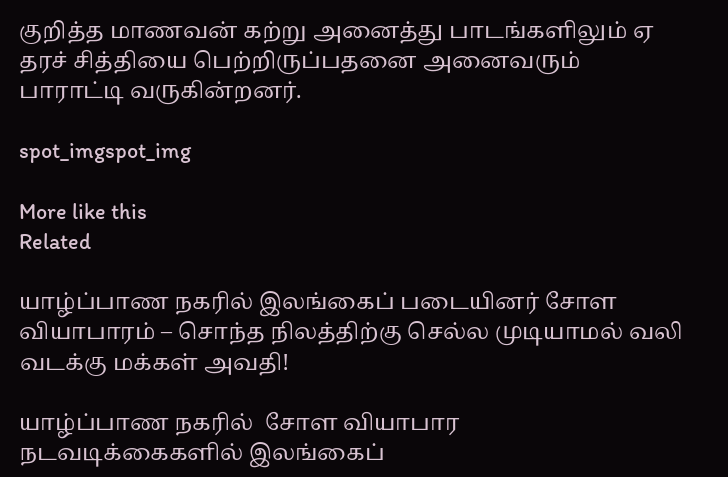குறித்த மாணவன் கற்று அனைத்து பாடங்களிலும் ஏ தரச் சித்தியை பெற்றிருப்பதனை அனைவரும் பாராட்டி வருகின்றனர்.

spot_imgspot_img

More like this
Related

யாழ்ப்பாண நகரில் இலங்கைப் படையினர் சோள வியாபாரம் – சொந்த நிலத்திற்கு செல்ல முடியாமல் வலி வடக்கு மக்கள் அவதி!

யாழ்ப்பாண நகரில்  சோள வியாபார நடவடிக்கைகளில் இலங்கைப்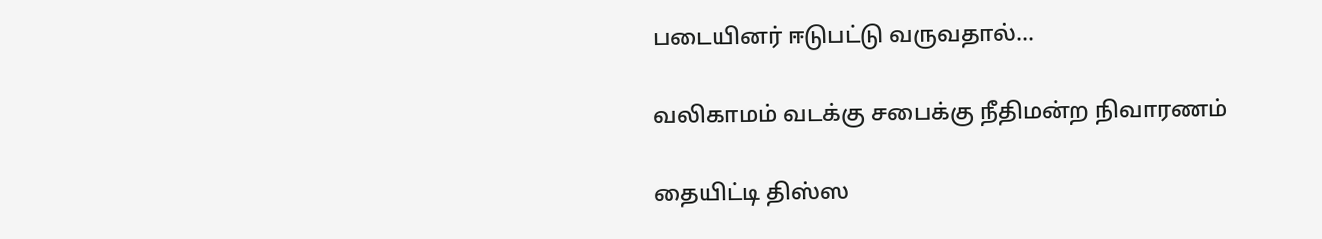படையினர் ஈடுபட்டு வருவதால்...

வலிகாமம் வடக்கு சபைக்கு நீதிமன்ற நிவாரணம்

தையிட்டி திஸ்ஸ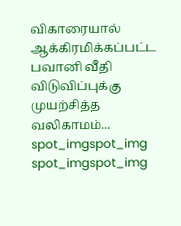விகாரையால் ஆக்கிரமிக்கப்பட்ட பவானி வீதி விடுவிப்புக்கு முயற்சித்த வலிகாமம்...
spot_imgspot_img
spot_imgspot_img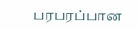பரபரப்பான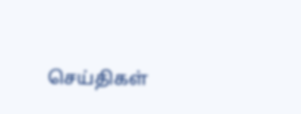செய்திகள்